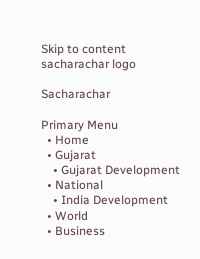Skip to content
sacharachar logo

Sacharachar

Primary Menu
  • Home
  • Gujarat
    • Gujarat Development
  • National
    • India Development
  • World
  • Business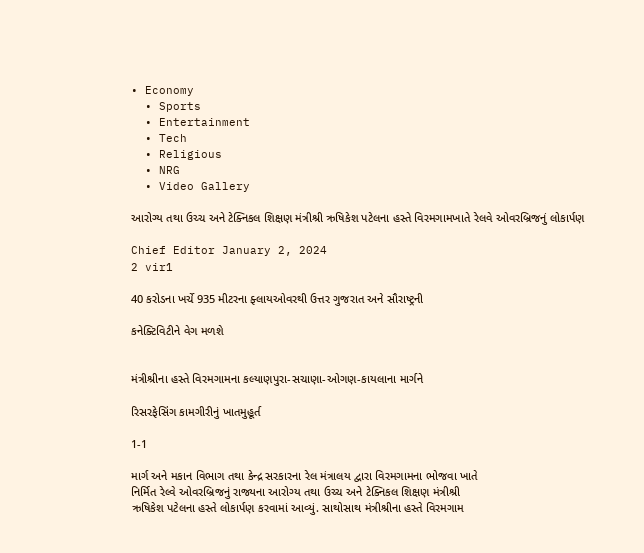• Economy
  • Sports
  • Entertainment
  • Tech
  • Religious
  • NRG
  • Video Gallery

આરોગ્ય તથા ઉચ્ચ અને ટેક્નિકલ શિક્ષણ મંત્રીશ્રી ઋષિકેશ પટેલના હસ્તે વિરમગામખાતે રેલવે ઓવરબ્રિજનું લોકાર્પણ

Chief Editor January 2, 2024
2 vir1

40 કરોડના ખર્ચે 935 મીટરના ફ્લાયઓવરથી ઉત્તર ગુજરાત અને સૌરાષ્ટ્રની

કનેક્ટિવિટીને વેગ મળશે


મંત્રીશ્રીના હસ્તે વિરમગામના કલ્યાણપુરા-સચાણા-ઓગણ-કાયલાના માર્ગને

રિસરફેસિંગ કામગીરીનું ખાતમુહૂર્ત

1-1

માર્ગ અને મકાન વિભાગ તથા કેન્દ્ર સરકારના રેલ મંત્રાલય દ્વારા વિરમગામના ભોજવા ખાતે
નિર્મિત રેલ્વે ઓવરબ્રિજનું રાજ્યના આરોગ્ય તથા ઉચ્ચ અને ટેક્નિકલ શિક્ષણ મંત્રીશ્રી
ઋષિકેશ પટેલના હસ્તે લોકાર્પણ કરવામાં આવ્યું. સાથોસાથ મંત્રીશ્રીના હસ્તે વિરમગામ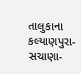તાલુકાના કલ્યાણપુરા-સચાણા-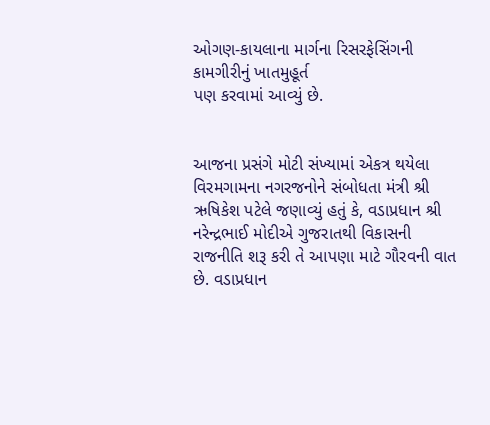ઓગણ-કાયલાના માર્ગના રિસરફેસિંગની કામગીરીનું ખાતમુહૂર્ત
પણ કરવામાં આવ્યું છે.


આજના પ્રસંગે મોટી સંખ્યામાં એકત્ર થયેલા વિરમગામના નગરજનોને સંબોધતા મંત્રી શ્રી
ઋષિકેશ પટેલે જણાવ્યું હતું કે, વડાપ્રધાન શ્રી નરેન્દ્રભાઈ મોદીએ ગુજરાતથી વિકાસની
રાજનીતિ શરૂ કરી તે આપણા માટે ગૌરવની વાત છે. વડાપ્રધાન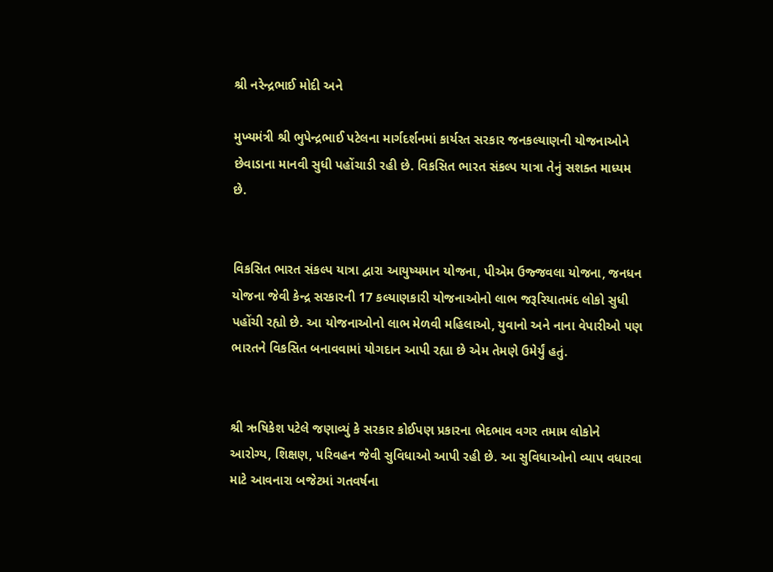શ્રી નરેન્દ્રભાઈ મોદી અને

મુખ્યમંત્રી શ્રી ભુપેન્દ્રભાઈ પટેલના માર્ગદર્શનમાં કાર્યરત સરકાર જનકલ્યાણની યોજનાઓને
છેવાડાના માનવી સુધી પહોંચાડી રહી છે. વિકસિત ભારત સંકલ્પ યાત્રા તેનું સશક્ત માધ્યમ
છે.


વિકસિત ભારત સંકલ્પ યાત્રા દ્વારા આયુષ્યમાન યોજના, પીએમ ઉજ્જવલા યોજના, જનધન
યોજના જેવી કેન્દ્ર સરકારની 17 કલ્યાણકારી યોજનાઓનો લાભ જરૂરિયાતમંદ લોકો સુધી
પહોંચી રહ્યો છે. આ યોજનાઓનો લાભ મેળવી મહિલાઓ, યુવાનો અને નાના વેપારીઓ પણ
ભારતને વિકસિત બનાવવામાં યોગદાન આપી રહ્યા છે એમ તેમણે ઉમેર્યું હતું.


શ્રી ઋષિકેશ પટેલે જણાવ્યું કે સરકાર કોઈપણ પ્રકારના ભેદભાવ વગર તમામ લોકોને
આરોગ્ય, શિક્ષણ, પરિવહન જેવી સુવિધાઓ આપી રહી છે. આ સુવિધાઓનો વ્યાપ વધારવા
માટે આવનારા બજેટમાં ગતવર્ષના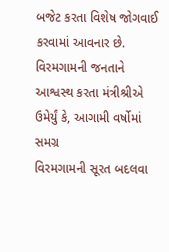બજેટ કરતા વિશેષ જોગવાઈ કરવામાં આવનાર છે.
વિરમગામની જનતાને આશ્વસ્થ કરતા મંત્રીશ્રીએ ઉમેર્યું કે, આગામી વર્ષોમાં સમગ્ર
વિરમગામની સૂરત બદલવા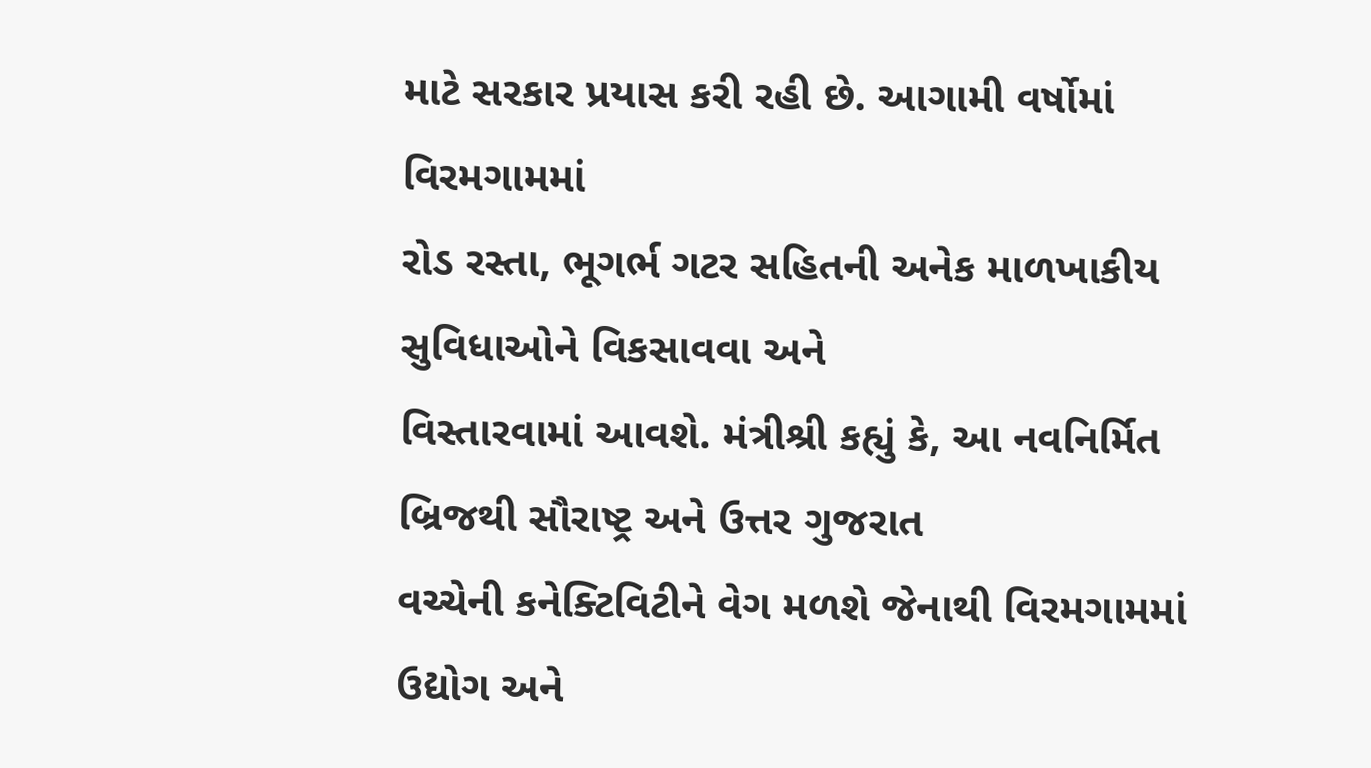માટે સરકાર પ્રયાસ કરી રહી છે. આગામી વર્ષોમાં વિરમગામમાં
રોડ રસ્તા, ભૂગર્ભ ગટર સહિતની અનેક માળખાકીય સુવિધાઓને વિકસાવવા અને
વિસ્તારવામાં આવશે. મંત્રીશ્રી કહ્યું કે, આ નવનિર્મિત બ્રિજથી સૌરાષ્ટ્ર અને ઉત્તર ગુજરાત
વચ્ચેની કનેક્ટિવિટીને વેગ મળશે જેનાથી વિરમગામમાં ઉદ્યોગ અને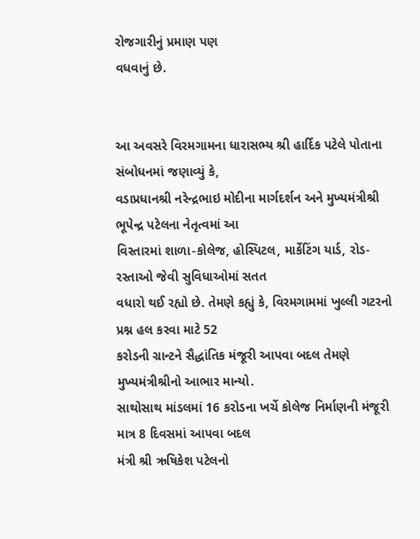રોજગારીનું પ્રમાણ પણ
વધવાનું છે.


આ અવસરે વિરમગામના ધારાસભ્ય શ્રી હાર્દિક પટેલે પોતાના સંબોધનમાં જણાવ્યું કે,
વડાપ્રધાનશ્રી નરેન્દ્રભાઇ મોદીના માર્ગદર્શન અને મુખ્યમંત્રીશ્રી ભૂપેન્દ્ર પટેલના નેતૃત્વમાં આ
વિસ્તારમાં શાળા-કોલેજ, હોસ્પિટલ, માર્કેટિંગ યાર્ડ, રોડ-રસ્તાઓ જેવી સુવિધાઓમાં સતત
વધારો થઈ રહ્યો છે. તેમણે કહ્યું કે, વિરમગામમાં ખુલ્લી ગટરનો પ્રશ્ન હલ કરવા માટે 52
કરોડની ગ્રાન્ટને સૈદ્ધાંતિક મંજૂરી આપવા બદલ તેમણે મુખ્યમંત્રીશ્રીનો આભાર માન્યો.
સાથોસાથ માંડલમાં 16 કરોડના ખર્ચે કોલેજ નિર્માણની મંજૂરી માત્ર 8 દિવસમાં આપવા બદલ
મંત્રી શ્રી ઋષિકેશ પટેલનો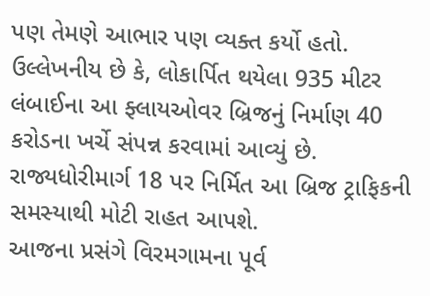પણ તેમણે આભાર પણ વ્યક્ત કર્યો હતો.
ઉલ્લેખનીય છે કે, લોકાર્પિત થયેલા 935 મીટર લંબાઈના આ ફ્લાયઓવર બ્રિજનું નિર્માણ 40
કરોડના ખર્ચે સંપન્ન કરવામાં આવ્યું છે. રાજ્યધોરીમાર્ગ 18 પર નિર્મિત આ બ્રિજ ટ્રાફિકની
સમસ્યાથી મોટી રાહત આપશે.
આજના પ્રસંગે વિરમગામના પૂર્વ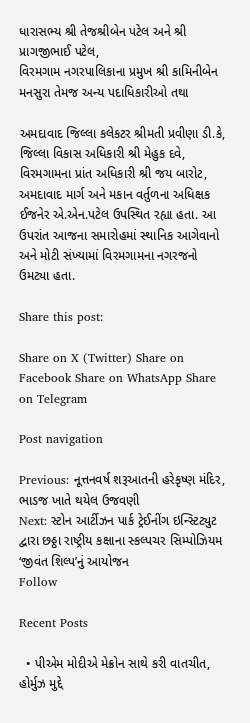ધારાસભ્ય શ્રી તેજશ્રીબેન પટેલ અને શ્રી પ્રાગજીભાઈ પટેલ,
વિરમગામ નગરપાલિકાના પ્રમુખ શ્રી કામિનીબેન મનસુરા તેમજ અન્ય પદાધિકારીઓ તથા

અમદાવાદ જિલ્લા કલેકટર શ્રીમતી પ્રવીણા ડી.કે, જિલ્લા વિકાસ અધિકારી શ્રી મેહુક દવે,
વિરમગામના પ્રાંત અધિકારી શ્રી જય બારોટ, અમદાવાદ માર્ગ અને મકાન વર્તુળના અધિક્ષક
ઈજનેર એ.એન.પટેલ ઉપસ્થિત રહ્યા હતા. આ ઉપરાંત આજના સમારોહમાં સ્થાનિક આગેવાનો
અને મોટી સંખ્યામાં વિરમગામના નગરજનો ઉમટ્યા હતા.

Share this post:

Share on X (Twitter) Share on Facebook Share on WhatsApp Share on Telegram

Post navigation

Previous: નૂત્તનવર્ષ શરૂઆતની હરેકૃષ્ણ મંદિર, ભાડજ ખાતે થયેલ ઉજવણી
Next: સ્ટોન આર્ટીઝન પાર્ક ટ્રેઈનીંગ ઇન્‍સ્ટિટ્યુટ દ્વારા છઠ્ઠા રાષ્ટ્રીય કક્ષાના સ્કલ્પચર સિમ્પોઝિયમ ‘જીવંત શિલ્પ’નું આયોજન
Follow

Recent Posts

  • પીએમ મોદીએ મેક્રોન સાથે કરી વાતચીત, હોર્મુઝ મુદ્દે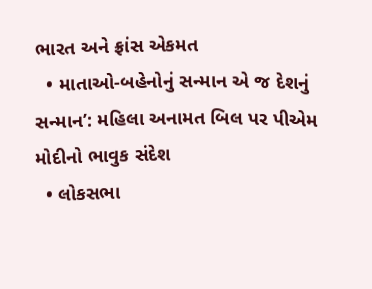ભારત અને ફ્રાંસ એકમત
  • માતાઓ-બહેનોનું સન્માન એ જ દેશનું સન્માન’: મહિલા અનામત બિલ પર પીએમ મોદીનો ભાવુક સંદેશ
  • લોકસભા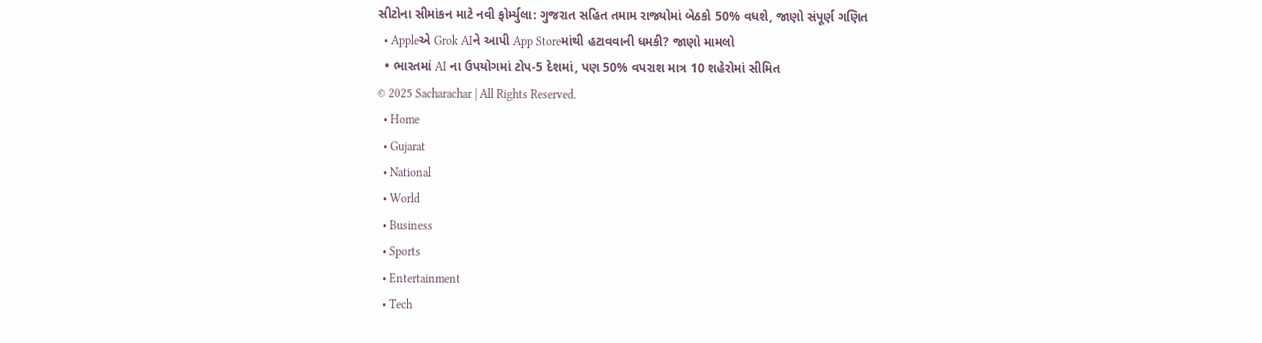સીટોના સીમાંકન માટે નવી ફોર્મ્યુલા: ગુજરાત સહિત તમામ રાજ્યોમાં બેઠકો 50% વધશે, જાણો સંપૂર્ણ ગણિત
  • Appleએ Grok AIને આપી App Storeમાંથી હટાવવાની ધમકી? જાણો મામલો
  • ભારતમાં AI ના ઉપયોગમાં ટોપ-5 દેશમાં, પણ 50% વપરાશ માત્ર 10 શહેરોમાં સીમિત
© 2025 Sacharachar | All Rights Reserved.
  • Home
  • Gujarat
  • National
  • World
  • Business
  • Sports
  • Entertainment
  • Tech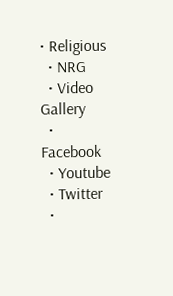• Religious
  • NRG
  • Video Gallery
  • Facebook
  • Youtube
  • Twitter
  •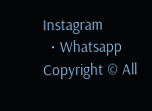Instagram
  • Whatsapp
Copyright © All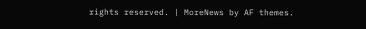rights reserved. | MoreNews by AF themes.